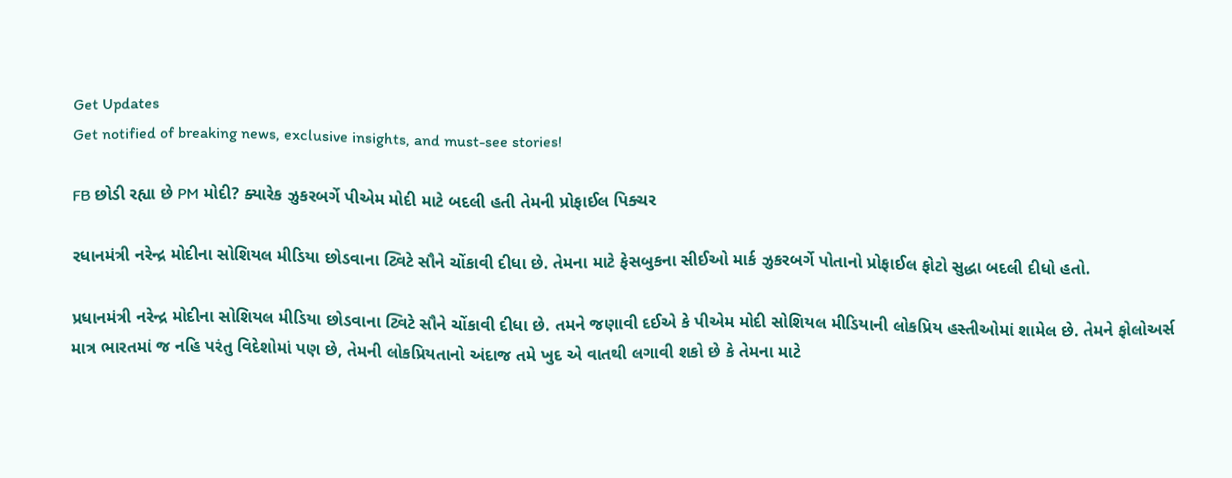Get Updates
Get notified of breaking news, exclusive insights, and must-see stories!

FB છોડી રહ્યા છે PM મોદી? ક્યારેક ઝુકરબર્ગે પીએમ મોદી માટે બદલી હતી તેમની પ્રોફાઈલ પિક્ચર

રધાનમંત્રી નરેન્દ્ર મોદીના સોશિયલ મીડિયા છોડવાના ટ્વિટે સૌને ચોંકાવી દીધા છે. તેમના માટે ફેસબુકના સીઈઓ માર્ક ઝુકરબર્ગે પોતાનો પ્રોફાઈલ ફોટો સુદ્ધા બદલી દીધો હતો.

પ્રધાનમંત્રી નરેન્દ્ર મોદીના સોશિયલ મીડિયા છોડવાના ટ્વિટે સૌને ચોંકાવી દીધા છે. તમને જણાવી દઈએ કે પીએમ મોદી સોશિયલ મીડિયાની લોકપ્રિય હસ્તીઓમાં શામેલ છે. તેમને ફોલોઅર્સ માત્ર ભારતમાં જ નહિ પરંતુ વિદેશોમાં પણ છે, તેમની લોકપ્રિયતાનો અંદાજ તમે ખુદ એ વાતથી લગાવી શકો છે કે તેમના માટે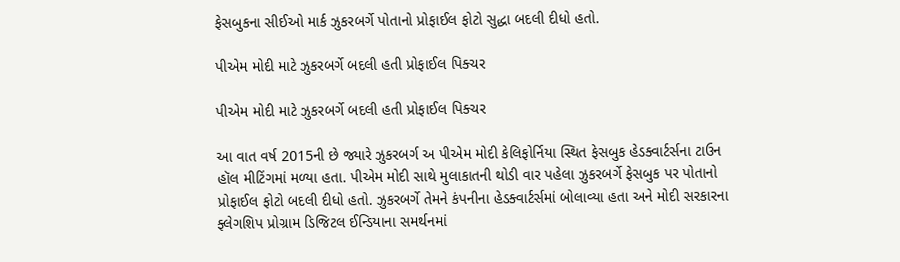ફેસબુકના સીઈઓ માર્ક ઝુકરબર્ગે પોતાનો પ્રોફાઈલ ફોટો સુદ્ધા બદલી દીધો હતો.

પીએમ મોદી માટે ઝુકરબર્ગે બદલી હતી પ્રોફાઈલ પિક્ચર

પીએમ મોદી માટે ઝુકરબર્ગે બદલી હતી પ્રોફાઈલ પિક્ચર

આ વાત વર્ષ 2015ની છે જ્યારે ઝુકરબર્ગ અ પીએમ મોદી કેલિફોર્નિયા સ્થિત ફેસબુક હેડક્વાર્ટર્સના ટાઉન હૉલ મીટિંગમાં મળ્યા હતા. પીએમ મોદી સાથે મુલાકાતની થોડી વાર પહેલા ઝુકરબર્ગે ફેસબુક પર પોતાનો પ્રોફાઈલ ફોટો બદલી દીધો હતો. ઝુકરબર્ગે તેમને કંપનીના હેડક્વાર્ટર્સમાં બોલાવ્યા હતા અને મોદી સરકારના ફ્લેગશિપ પ્રોગ્રામ ડિજિટલ ઈન્ડિયાના સમર્થનમાં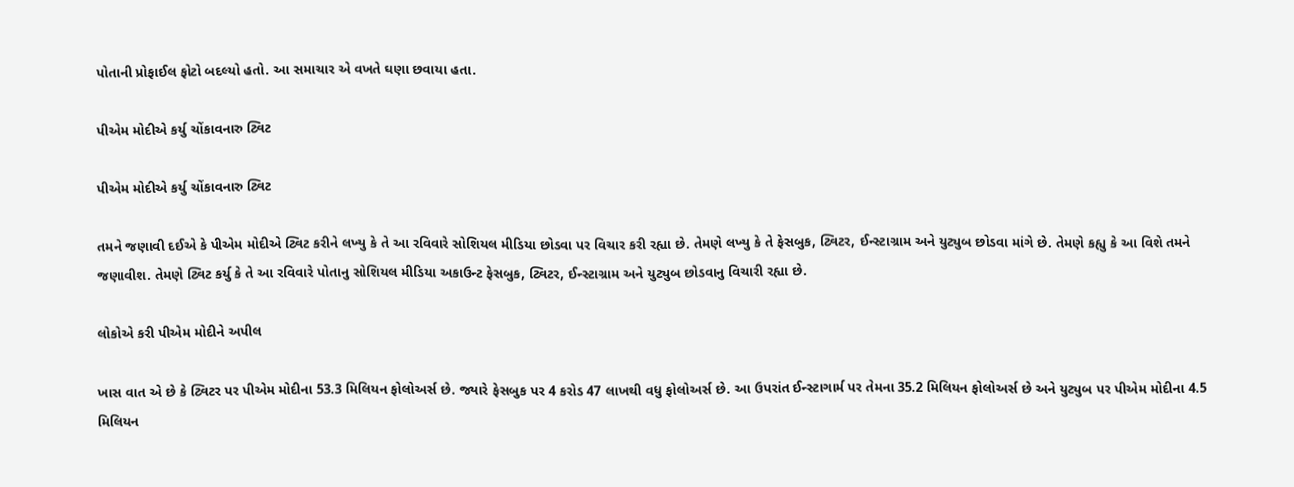પોતાની પ્રોફાઈલ ફોટો બદલ્યો હતો. આ સમાચાર એ વખતે ઘણા છવાયા હતા.

પીએમ મોદીએ કર્યુ ચોંકાવનારુ ટ્વિટ

પીએમ મોદીએ કર્યુ ચોંકાવનારુ ટ્વિટ

તમને જણાવી દઈએ કે પીએમ મોદીએ ટ્વિટ કરીને લખ્યુ કે તે આ રવિવારે સોશિયલ મીડિયા છોડવા પર વિચાર કરી રહ્યા છે. તેમણે લખ્યુ કે તે ફેસબુક, ટ્વિટર, ઈન્સ્ટાગ્રામ અને યુટ્યુબ છોડવા માંગે છે. તેમણે કહ્યુ કે આ વિશે તમને જણાવીશ. તેમણે ટ્વિટ કર્યુ કે તે આ રવિવારે પોતાનુ સોશિયલ મીડિયા અકાઉન્ટ ફેસબુક, ટ્વિટર, ઈન્સ્ટાગ્રામ અને યુટ્યુબ છોડવાનુ વિચારી રહ્યા છે.

લોકોએ કરી પીએમ મોદીને અપીલ

ખાસ વાત એ છે કે ટ્વિટર પર પીએમ મોદીના 53.3 મિલિયન ફોલોઅર્સ છે. જ્યારે ફેસબુક પર 4 કરોડ 47 લાખથી વધુ ફોલોઅર્સ છે. આ ઉપરાંત ઈન્સ્ટાગાર્મ પર તેમના 35.2 મિલિયન ફોલોઅર્સ છે અને યુટ્યુબ પર પીએમ મોદીના 4.5 મિલિયન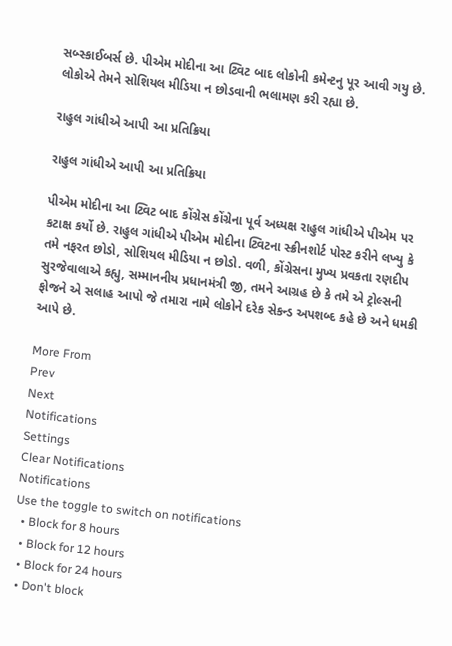સબ્સ્કાઈબર્સ છે. પીએમ મોદીના આ ટ્વિટ બાદ લોકોની કમેન્ટનુ પૂર આવી ગયુ છે. લોકોએ તેમને સોશિયલ મીડિયા ન છોડવાની ભલામણ કરી રહ્યા છે.

રાહુલ ગાંધીએ આપી આ પ્રતિક્રિયા

રાહુલ ગાંધીએ આપી આ પ્રતિક્રિયા

પીએમ મોદીના આ ટ્વિટ બાદ કોંગ્રેસ કોંગ્રેના પૂર્વ અધ્યક્ષ રાહુલ ગાંધીએ પીએમ પર કટાક્ષ કર્યો છે. રાહુલ ગાંધીએ પીએમ મોદીના ટ્વિટના સ્ક્રીનશોર્ટ પોસ્ટ કરીને લખ્યુ કે તમે નફરત છોડો, સોશિયલ મીડિયા ન છોડો. વળી, કોંગ્રેસના મુખ્ય પ્રવકતા રણદીપ સુરજેવાલાએ કહ્યુ, સમ્માનનીય પ્રધાનમંત્રી જી, તમને આગ્રહ છે કે તમે એ ટ્રોલ્સની ફોજને એ સલાહ આપો જે તમારા નામે લોકોને દરેક સેકન્ડ અપશબ્દ કહે છે અને ધમકી આપે છે.

More From
Prev
Next
Notifications
Settings
Clear Notifications
Notifications
Use the toggle to switch on notifications
  • Block for 8 hours
  • Block for 12 hours
  • Block for 24 hours
  • Don't block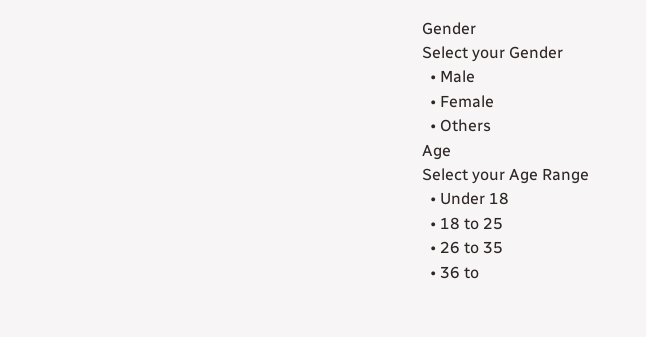Gender
Select your Gender
  • Male
  • Female
  • Others
Age
Select your Age Range
  • Under 18
  • 18 to 25
  • 26 to 35
  • 36 to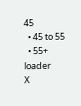45
  • 45 to 55
  • 55+
loader
X